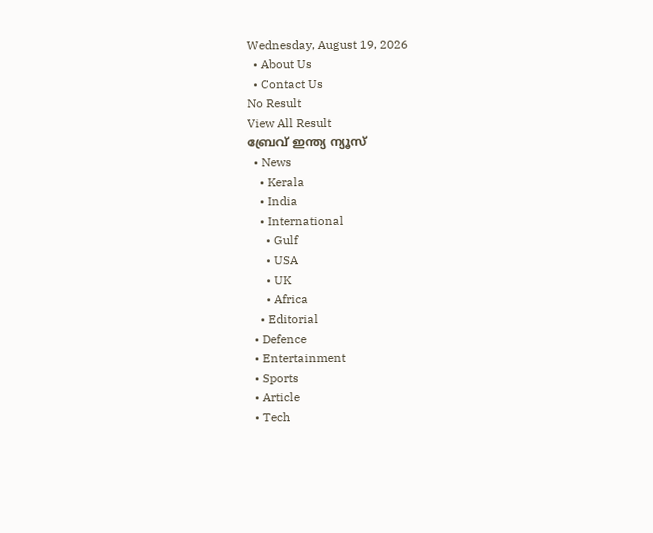Wednesday, August 19, 2026
  • About Us
  • Contact Us
No Result
View All Result
ബ്രേവ് ഇന്ത്യ ന്യൂസ്
  • News
    • Kerala
    • India
    • International
      • Gulf
      • USA
      • UK
      • Africa
    • Editorial
  • Defence
  • Entertainment
  • Sports
  • Article
  • Tech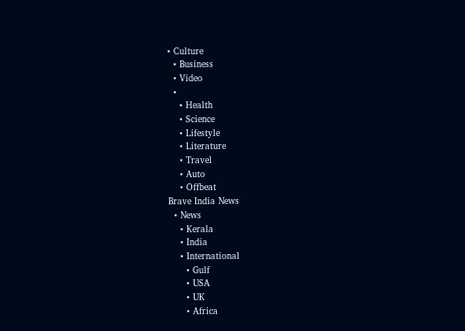• Culture
  • Business
  • Video
  •
    • Health
    • Science
    • Lifestyle
    • Literature
    • Travel
    • Auto
    • Offbeat
Brave India News
  • News
    • Kerala
    • India
    • International
      • Gulf
      • USA
      • UK
      • Africa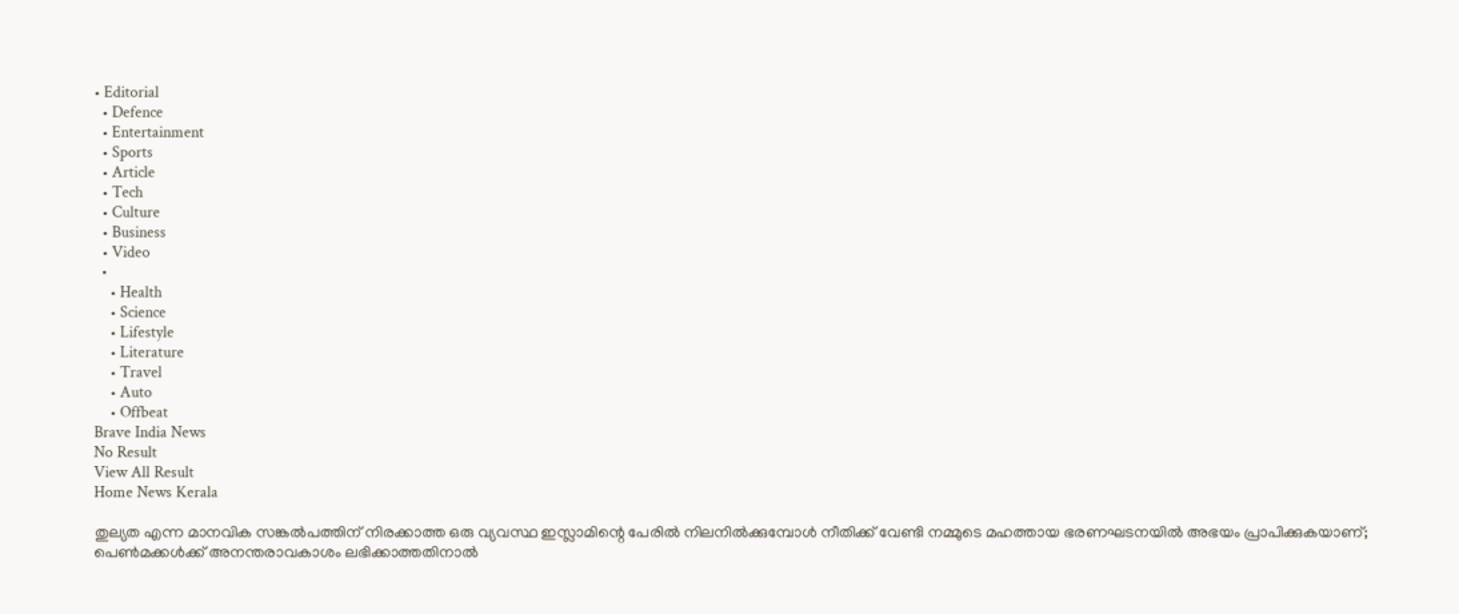• Editorial
  • Defence
  • Entertainment
  • Sports
  • Article
  • Tech
  • Culture
  • Business
  • Video
  •
    • Health
    • Science
    • Lifestyle
    • Literature
    • Travel
    • Auto
    • Offbeat
Brave India News
No Result
View All Result
Home News Kerala

തുല്യത എന്ന മാനവിക സങ്കൽപത്തിന് നിരക്കാത്ത ഒരു വ്യവസ്ഥ ഇസ്ലാമിന്റെ പേരിൽ നിലനിൽക്കുമ്പോൾ നീതിക്ക് വേണ്ടി നമ്മുടെ മഹത്തായ ഭരണഘടനയിൽ അഭയം പ്രാപിക്കുകയാണ്; പെൺമക്കൾക്ക് അനന്തരാവകാശം ലഭിക്കാത്തതിനാൽ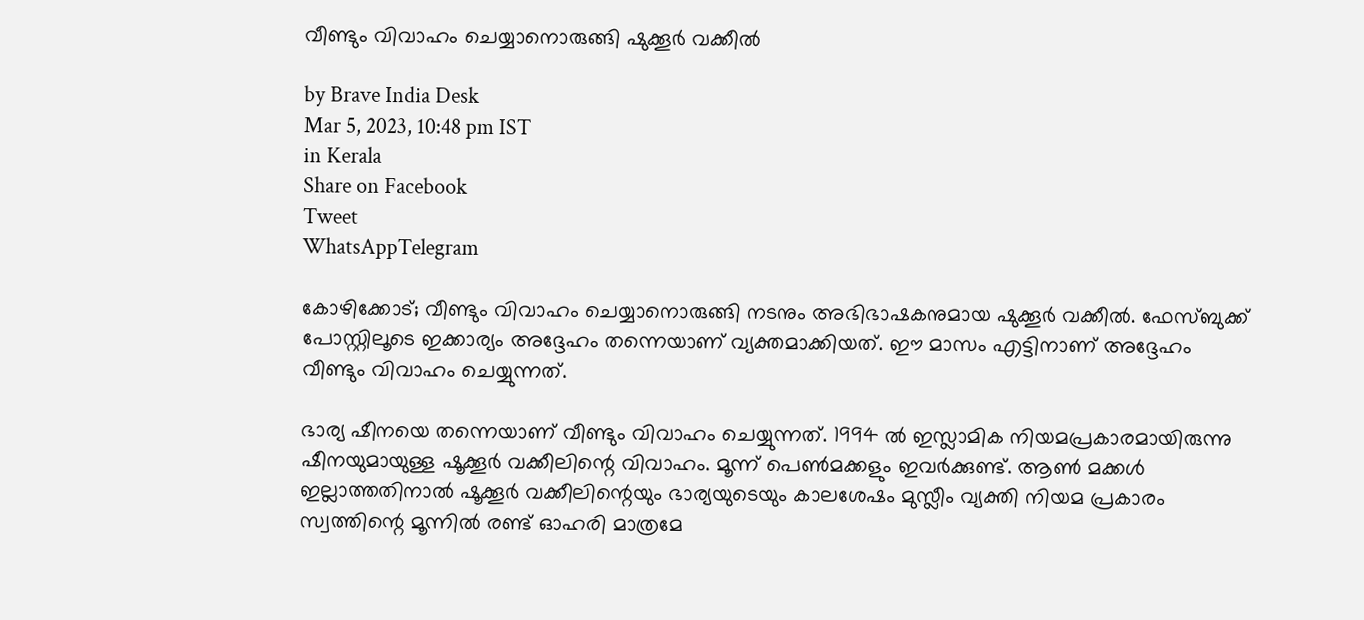വീണ്ടും വിവാഹം ചെയ്യാനൊരുങ്ങി ഷുക്കൂർ വക്കീൽ

by Brave India Desk
Mar 5, 2023, 10:48 pm IST
in Kerala
Share on Facebook
Tweet
WhatsAppTelegram

കോഴിക്കോട്; വീണ്ടും വിവാഹം ചെയ്യാനൊരുങ്ങി നടനും അഭിഭാഷകനുമായ ഷുക്കൂർ വക്കീൽ. ഫേസ്ബുക്ക് പോസ്റ്റിലൂടെ ഇക്കാര്യം അദ്ദേഹം തന്നെയാണ് വ്യക്തമാക്കിയത്. ഈ മാസം എട്ടിനാണ് അദ്ദേഹം വീണ്ടും വിവാഹം ചെയ്യുന്നത്.

ഭാര്യ ഷീനയെ തന്നെയാണ് വീണ്ടും വിവാഹം ചെയ്യുന്നത്. 1994 ൽ ഇസ്ലാമിക നിയമപ്രകാരമായിരുന്നു ഷീനയുമായുള്ള ഷൂക്കൂർ വക്കീലിന്റെ വിവാഹം. മൂന്ന് പെൺമക്കളും ഇവർക്കുണ്ട്. ആൺ മക്കൾ ഇല്ലാത്തതിനാൽ ഷൂക്കൂർ വക്കീലിന്റെയും ഭാര്യയുടെയും കാലശേഷം മുസ്ലീം വ്യക്തി നിയമ പ്രകാരം സ്വത്തിന്റെ മൂന്നിൽ രണ്ട് ഓഹരി മാത്രമേ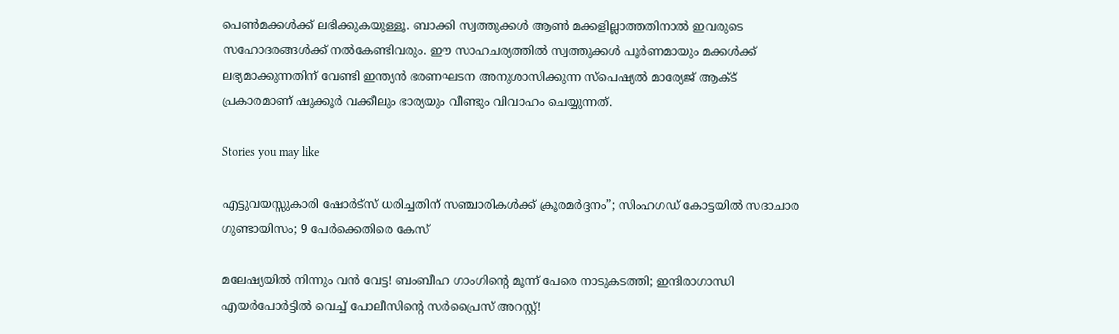പെൺമക്കൾക്ക് ലഭിക്കുകയുള്ളൂ. ബാക്കി സ്വത്തുക്കൾ ആൺ മക്കളില്ലാത്തതിനാൽ ഇവരുടെ സഹോദരങ്ങൾക്ക് നൽകേണ്ടിവരും. ഈ സാഹചര്യത്തിൽ സ്വത്തുക്കൾ പൂർണമായും മക്കൾക്ക് ലഭ്യമാക്കുന്നതിന് വേണ്ടി ഇന്ത്യൻ ഭരണഘടന അനുശാസിക്കുന്ന സ്‌പെഷ്യൽ മാര്യേജ് ആക്ട് പ്രകാരമാണ് ഷുക്കൂർ വക്കീലും ഭാര്യയും വീണ്ടും വിവാഹം ചെയ്യുന്നത്.

Stories you may like

എട്ടുവയസ്സുകാരി ഷോർട്സ് ധരിച്ചതിന് സഞ്ചാരികൾക്ക് ക്രൂരമർദ്ദനം”; സിംഹഗഡ് കോട്ടയിൽ സദാചാര ഗുണ്ടായിസം; 9 പേർക്കെതിരെ കേസ്

മലേഷ്യയിൽ നിന്നും വൻ വേട്ട! ബംബീഹ ഗാംഗിന്റെ മൂന്ന് പേരെ നാടുകടത്തി; ഇന്ദിരാഗാന്ധി എയർപോർട്ടിൽ വെച്ച് പോലീസിന്റെ സർപ്രൈസ് അറസ്റ്റ്!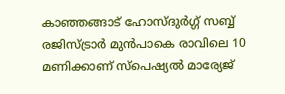കാഞ്ഞങ്ങാട് ഹോസ്ദുര്‍ഗ്ഗ് സബ്ബ് രജിസ്ട്രാര്‍ മുൻപാകെ രാവിലെ 10 മണിക്കാണ് സ്‌പെഷ്യല്‍ മാര്യേജ്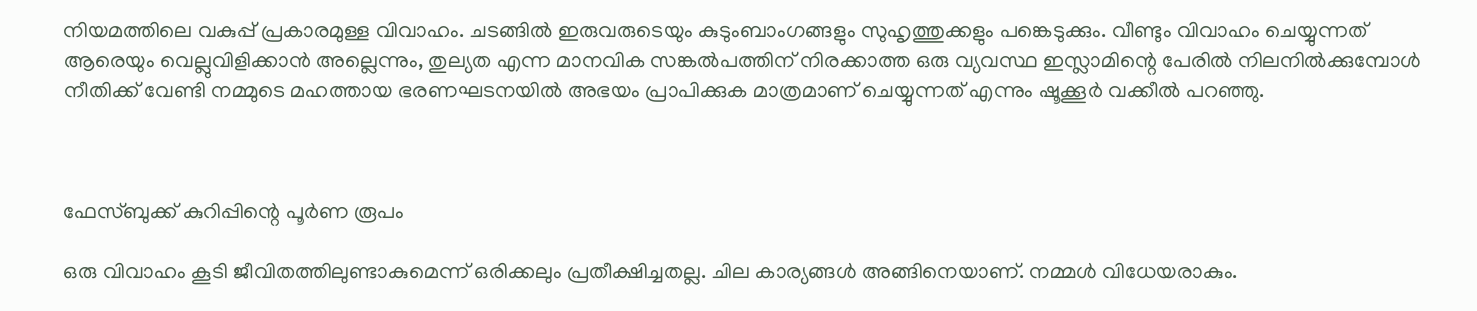നിയമത്തിലെ വകുപ്പ് പ്രകാരമുള്ള വിവാഹം. ചടങ്ങിൽ ഇരുവരുടെയും കുടുംബാംഗങ്ങളും സുഹൃത്തുക്കളും പങ്കെടുക്കും. വീണ്ടും വിവാഹം ചെയ്യുന്നത് ആരെയും വെല്ലുവിളിക്കാൻ അല്ലെന്നും, തുല്യത എന്ന മാനവിക സങ്കല്‍പത്തിന് നിരക്കാത്ത ഒരു വ്യവസ്ഥ ഇസ്ലാമിന്റെ പേരില്‍ നിലനില്‍ക്കുമ്പോള്‍ നീതിക്ക് വേണ്ടി നമ്മുടെ മഹത്തായ ഭരണഘടനയില്‍ അഭയം പ്രാപിക്കുക മാത്രമാണ് ചെയ്യുന്നത് എന്നും ഷൂക്കൂർ വക്കീൽ പറഞ്ഞു.



ഫേസ്ബുക്ക് കുറിപ്പിന്റെ പൂർണ രൂപം

ഒരു വിവാഹം കൂടി ജീവിതത്തിലുണ്ടാകുമെന്ന് ഒരിക്കലും പ്രതീക്ഷിച്ചതല്ല. ചില കാര്യങ്ങള്‍ അങ്ങിനെയാണ്. നമ്മള്‍ വിധേയരാകും.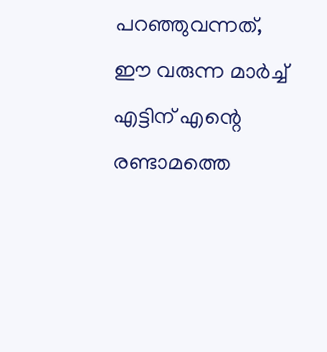പറഞ്ഞുവന്നത്, ഈ വരുന്ന മാര്‍ച്ച് എട്ടിന് എന്റെ രണ്ടാമത്തെ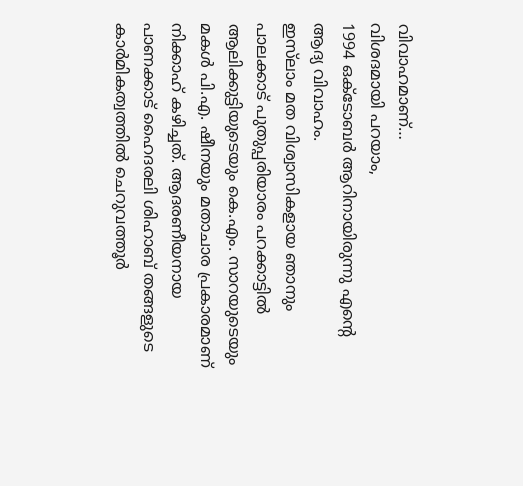വിവാഹമാണ്…
വിശദമായി പറയാം,
1994 ഒക്ടോബര്‍ ആറിനായിരുന്നു എന്റെ ആദ്യ വിവാഹം.
ഇസ്‌ലാം മത വിശ്വാസികളായ ഞാനും പാലക്കാട് പുതുപ്പരിയാരം പറക്കാട്ടില്‍ ആലിക്കുട്ടിയുടെയും കെ.എം. സാറയുടെയും മകള്‍ പി.എ. ഷീനയും മതാചാര പ്രകാരമാണ് നിക്കാഹ് കഴിച്ചത്. ആദരണീയനായ പാണക്കാട് ഹൈദരലി ശിഹാബ് തങ്ങളുടെ കാർമികത്വത്തിൽ ചെറുവത്തൂര്‍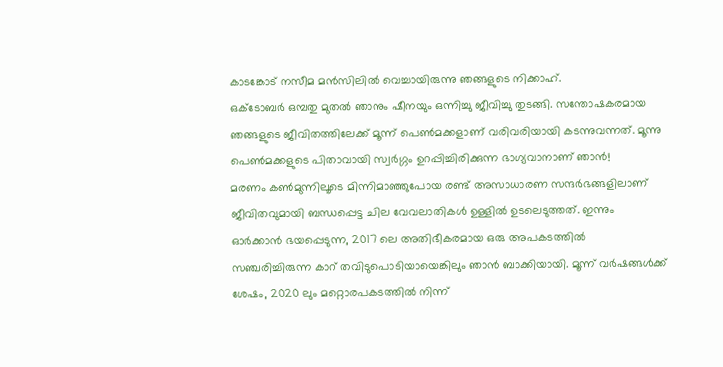കാടങ്കോട് നസീമ മന്‍സിലില്‍ വെച്ചായിരുന്നു ഞങ്ങളുടെ നിക്കാഹ്.
ഒക്ടോബര്‍ ഒമ്പതു മുതല്‍ ഞാനും ഷീനയും ഒന്നിച്ചു ജീവിച്ചു തുടങ്ങി. സന്തോഷകരമായ ഞങ്ങളുടെ ജീവിതത്തിലേക്ക് മൂന്ന് പെണ്‍മക്കളാണ് വരിവരിയായി കടന്നുവന്നത്. മൂന്നു പെണ്‍മക്കളുടെ പിതാവായി സ്വര്‍ഗ്ഗം ഉറപ്പിച്ചിരിക്കുന്ന ഭാഗ്യവാനാണ് ഞാന്‍!
മരണം കണ്‍മുന്നിലൂടെ മിന്നിമാഞ്ഞുപോയ രണ്ട് അസാധാരണ സന്ദര്‍ഭങ്ങളിലാണ് ജീവിതവുമായി ബന്ധപ്പെട്ട ചില വേവലാതികള്‍ ഉള്ളില്‍ ഉടലെടുത്തത്. ഇന്നും ഓര്‍ക്കാന്‍ ഭയപ്പെടുന്ന, 2017 ലെ അതിഭീകരമായ ഒരു അപകടത്തില്‍ സഞ്ചരിച്ചിരുന്ന കാറ് തവിടുപൊടിയായെങ്കിലും ഞാന്‍ ബാക്കിയായി. മൂന്ന് വര്‍ഷങ്ങള്‍ക്ക് ശേഷം, 2020 ലും മറ്റൊരപകടത്തില്‍ നിന്ന്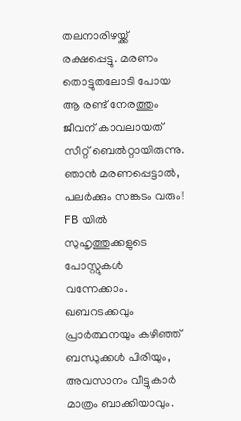തലനാരിഴയ്ക്ക് രക്ഷപ്പെട്ടു. മരണം തൊട്ടുതലോടി പോയ ആ രണ്ട് നേരത്തും ജീവന് കാവലായത് സീറ്റ് ബെല്‍റ്റായിരുന്നു.
ഞാന്‍ മരണപ്പെട്ടാല്‍, പലര്‍ക്കും സങ്കടം വരും! FB യില്‍ സുഹൃത്തുക്കളുടെ പോസ്റ്റുകള്‍ വന്നേക്കാം. ഖബറടക്കവും പ്രാര്‍ത്ഥനയും കഴിഞ്ഞ് ബന്ധുക്കള്‍ പിരിയും, അവസാനം വീട്ടുകാര്‍ മാത്രം ബാക്കിയാവും.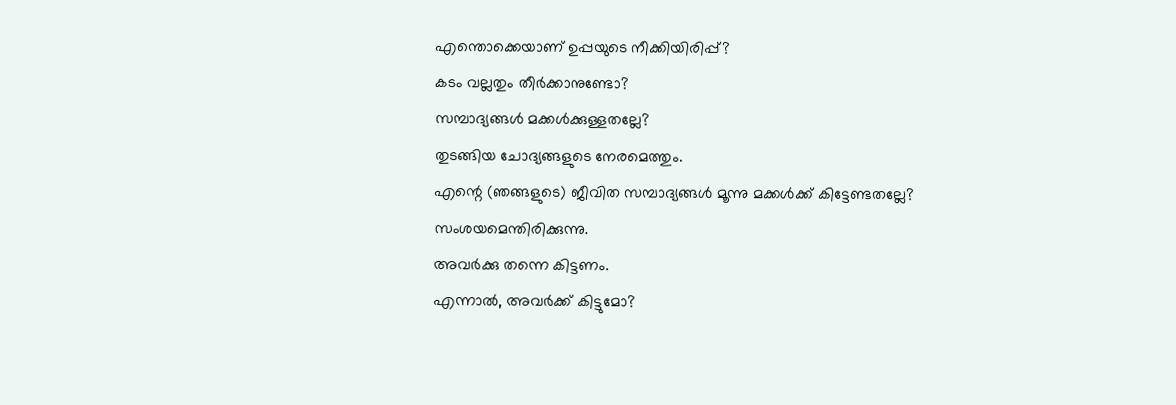എന്തൊക്കെയാണ് ഉപ്പയുടെ നീക്കിയിരിപ്പ്?
കടം വല്ലതും തീര്‍ക്കാനുണ്ടോ?
സമ്പാദ്യങ്ങള്‍ മക്കള്‍ക്കുള്ളതല്ലേ?
തുടങ്ങിയ ചോദ്യങ്ങളുടെ നേരമെത്തും.
എന്റെ (ഞങ്ങളുടെ) ജീവിത സമ്പാദ്യങ്ങള്‍ മൂന്നു മക്കള്‍ക്ക് കിട്ടേണ്ടതല്ലേ?
സംശയമെന്തിരിക്കുന്നു.
അവര്‍ക്കു തന്നെ കിട്ടണം.
എന്നാല്‍, അവര്‍ക്ക് കിട്ടുമോ?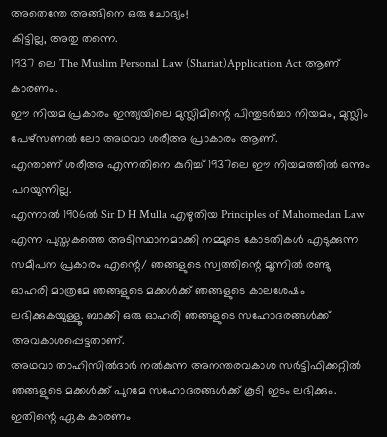അതെന്തേ അങ്ങിനെ ഒരു ചോദ്യം!
കിട്ടില്ല, അതു തന്നെ.
1937 ലെ The Muslim Personal Law (Shariat)Application Act ആണ് കാരണം.
ഈ നിയമ പ്രകാരം ഇന്ത്യയിലെ മുസ്ലിമിന്റെ പിന്തുടര്‍ച്ചാ നിയമം, മുസ്ലിം പേഴ്‌സണല്‍ ലോ അഥവാ ശരീഅ പ്രാകാരം ആണ്.
എന്താണ് ശരീഅ എന്നതിനെ കുറിച്ച് 1937ലെ ഈ നിയമത്തില്‍ ഒന്നും പറയുന്നില്ല.
എന്നാല്‍ 1906ല്‍ Sir D H Mulla എഴുതിയ Principles of Mahomedan Law എന്ന പുസ്തകത്തെ അടിസ്ഥാനമാക്കി നമ്മുടെ കോടതികള്‍ എടുക്കുന്ന സമീപന പ്രകാരം എന്റെ/ ഞങ്ങളുടെ സ്വത്തിന്റെ മൂന്നില്‍ രണ്ടു ഓഹരി മാത്രമേ ഞങ്ങളുടെ മക്കള്‍ക്ക് ഞങ്ങളുടെ കാലശേഷം ലഭിക്കുകയുള്ളൂ. ബാക്കി ഒരു ഓഹരി ഞങ്ങളുടെ സഹോദരങ്ങള്‍ക്ക് അവകാശപ്പെട്ടതാണ്.
അഥവാ താഹിസില്‍ദാര്‍ നല്‍കുന്ന അനന്തരവകാശ സര്‍ട്ടിഫിക്കറ്റില്‍ ഞങ്ങളുടെ മക്കള്‍ക്ക് പുറമേ സഹോദരങ്ങള്‍ക്ക് കൂടി ഇടം ലഭിക്കും. ഇതിന്റെ ഏക കാരണം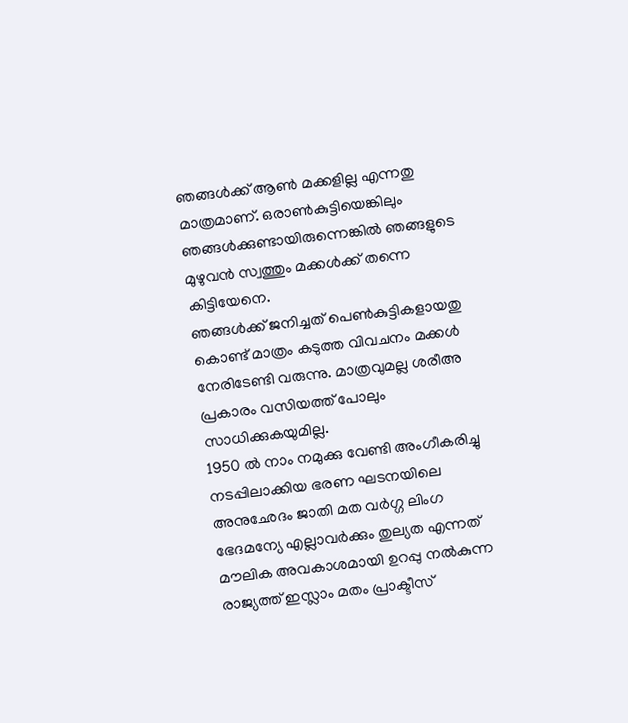ഞങ്ങള്‍ക്ക് ആണ്‍ മക്കളില്ല എന്നതു മാത്രമാണ്. ഒരാണ്‍കുട്ടിയെങ്കിലും ഞങ്ങള്‍ക്കുണ്ടായിരുന്നെങ്കില്‍ ഞങ്ങളുടെ മുഴുവന്‍ സ്വത്തും മക്കള്‍ക്ക് തന്നെ കിട്ടിയേനെ.
ഞങ്ങള്‍ക്ക് ജനിച്ചത് പെണ്‍കുട്ടികളായതു കൊണ്ട് മാത്രം കടുത്ത വിവചനം മക്കള്‍ നേരിടേണ്ടി വരുന്നു. മാത്രവുമല്ല ശരീഅ പ്രകാരം വസിയത്ത് പോലും സാധിക്കുകയുമില്ല.
1950 ല്‍ നാം നമുക്കു വേണ്ടി അംഗീകരിച്ചു നടപ്പിലാക്കിയ ഭരണ ഘടനയിലെ അനുഛേദം ജാതി മത വര്‍ഗ്ഗ ലിംഗ ഭേദമന്യേ എല്ലാവര്‍ക്കും തുല്യത എന്നത് മൗലിക അവകാശമായി ഉറപ്പു നല്‍കുന്ന രാജ്യത്ത് ഇസ്ലാം മതം പ്രാക്ടീസ്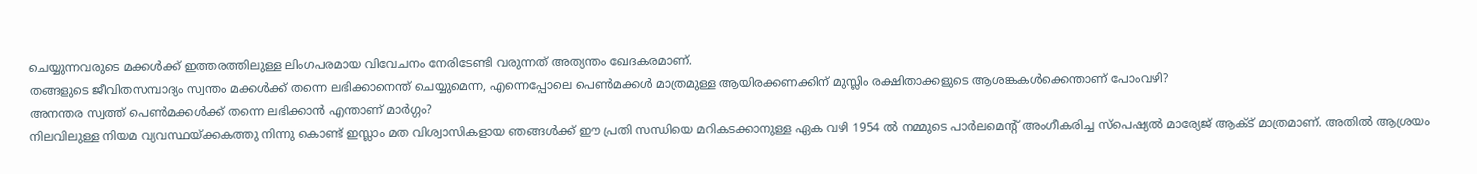ചെയ്യുന്നവരുടെ മക്കള്‍ക്ക് ഇത്തരത്തിലുള്ള ലിംഗപരമായ വിവേചനം നേരിടേണ്ടി വരുന്നത് അത്യന്തം ഖേദകരമാണ്.
തങ്ങളുടെ ജീവിതസമ്പാദ്യം സ്വന്തം മക്കള്‍ക്ക് തന്നെ ലഭിക്കാനെന്ത് ചെയ്യുമെന്ന, എന്നെപ്പോലെ പെണ്‍മക്കള്‍ മാത്രമുള്ള ആയിരക്കണക്കിന് മുസ്ലിം രക്ഷിതാക്കളുടെ ആശങ്കകള്‍ക്കെന്താണ് പോംവഴി?
അനന്തര സ്വത്ത് പെണ്‍മക്കള്‍ക്ക് തന്നെ ലഭിക്കാന്‍ എന്താണ് മാര്‍ഗ്ഗം?
നിലവിലുള്ള നിയമ വ്യവസ്ഥയ്ക്കകത്തു നിന്നു കൊണ്ട് ഇസ്ലാം മത വിശ്വാസികളായ ഞങ്ങള്‍ക്ക് ഈ പ്രതി സന്ധിയെ മറികടക്കാനുള്ള ഏക വഴി 1954 ല്‍ നമ്മുടെ പാര്‍ലമെന്റ് അംഗീകരിച്ച സ്പെഷ്യല്‍ മാര്യേജ് ആക്ട് മാത്രമാണ്. അതില്‍ ആശ്രയം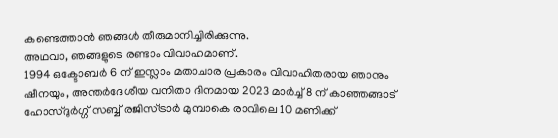കണ്ടെത്താന്‍ ഞങ്ങള്‍ തീരുമാനിച്ചിരിക്കുന്നു.
അഥവാ, ഞങ്ങളുടെ രണ്ടാം വിവാഹമാണ്.
1994 ഒക്ടോബര്‍ 6 ന് ഇസ്ലാം മതാചാര പ്രകാരം വിവാഹിതരായ ഞാനും ഷീനയും, അന്തര്‍ദേശീയ വനിതാ ദിനമായ 2023 മാര്‍ച്ച് 8 ന് കാഞ്ഞങ്ങാട് ഹോസ്ദുര്‍ഗ്ഗ് സബ്ബ് രജിസ്ട്രാര്‍ മുമ്പാകെ രാവിലെ 10 മണിക്ക്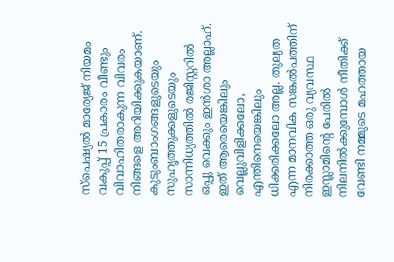സ്‌പെഷ്യല്‍ മാര്യേജ് നിയമം വകുപ്പ് 15 പ്രകാരം വീണ്ടും വിവാഹിതരാകുന്ന വിവരം നിങ്ങളെ അറിയിക്കുകയാണ്. കുടുംബാംഗങ്ങളുടെയും സുഹൃത്തുക്കളുടെയും സാന്നിധ്യത്തില്‍ രജിസ്റ്ററില്‍ ഒപ്പു വെക്കും ഇന്‍ശാ അല്ലാഹ്.
ഇത് ആരെയെങ്കിലും വെല്ലുവിളിക്കലോ, എന്തിനെയെങ്കിലും ധിക്കരിക്കലോ അല്ല. തുല്യത എന്ന മാനവിക സങ്കല്‍പത്തിന് നിരക്കാത്ത ഒരു വ്യവസ്ഥ ഇസ്ലാമിന്റെ പേരില്‍ നിലനില്‍ക്കുമ്പോള്‍ നീതിക്ക് വേണ്ടി നമ്മുടെ മഹത്തായ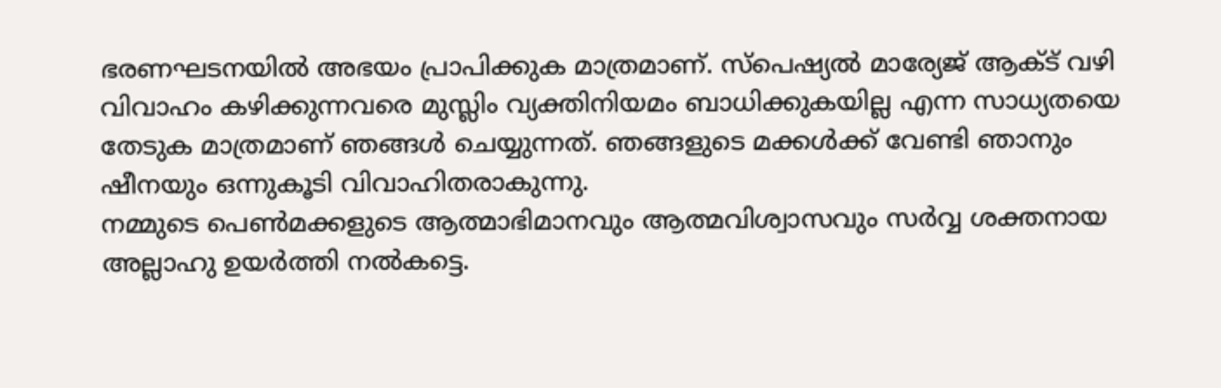ഭരണഘടനയില്‍ അഭയം പ്രാപിക്കുക മാത്രമാണ്. സ്‌പെഷ്യല്‍ മാര്യേജ് ആക്ട് വഴി വിവാഹം കഴിക്കുന്നവരെ മുസ്ലിം വ്യക്തിനിയമം ബാധിക്കുകയില്ല എന്ന സാധ്യതയെ തേടുക മാത്രമാണ് ഞങ്ങള്‍ ചെയ്യുന്നത്. ഞങ്ങളുടെ മക്കള്‍ക്ക് വേണ്ടി ഞാനും ഷീനയും ഒന്നുകൂടി വിവാഹിതരാകുന്നു.
നമ്മുടെ പെണ്‍മക്കളുടെ ആത്മാഭിമാനവും ആത്മവിശ്വാസവും സര്‍വ്വ ശക്തനായ അല്ലാഹു ഉയര്‍ത്തി നല്‍കട്ടെ.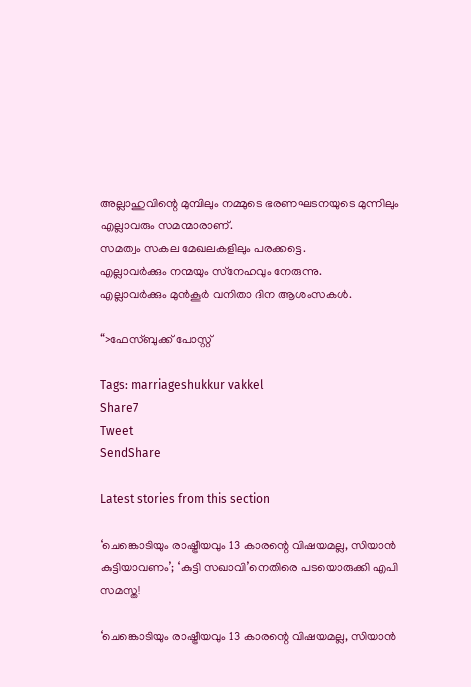അല്ലാഹുവിന്റെ മുമ്പിലും നമ്മുടെ ഭരണഘടനയുടെ മുന്നിലും എല്ലാവരും സമന്മാരാണ്.
സമത്വം സകല മേഖലകളിലും പരക്കട്ടെ.
എല്ലാവര്‍ക്കും നന്മയും സ്‌നേഹവും നേരുന്നു.
എല്ലാവര്‍ക്കും മുന്‍കൂര്‍ വനിതാ ദിന ആശംസകള്‍.

“>ഫേസ്ബുക്ക് പോസ്റ്റ്

Tags: marriageshukkur vakkel
Share7
Tweet
SendShare

Latest stories from this section

‘ചെങ്കൊടിയും രാഷ്ട്രീയവും 13 കാരന്റെ വിഷയമല്ല, സിയാൻ കുട്ടിയാവണം’; ‘കുട്ടി സഖാവി’നെതിരെ പടയൊരുക്കി എപി സമസ്ത!

‘ചെങ്കൊടിയും രാഷ്ട്രീയവും 13 കാരന്റെ വിഷയമല്ല, സിയാൻ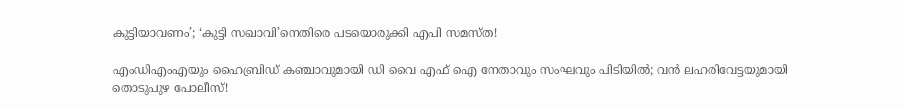കുട്ടിയാവണം’; ‘കുട്ടി സഖാവി’നെതിരെ പടയൊരുക്കി എപി സമസ്ത!

എംഡിഎംഎയും ഹൈബ്രിഡ് കഞ്ചാവുമായി ഡി വൈ എഫ് ഐ നേതാവും സംഘവും പിടിയിൽ; വൻ ലഹരിവേട്ടയുമായി തൊടുപുഴ പോലീസ്!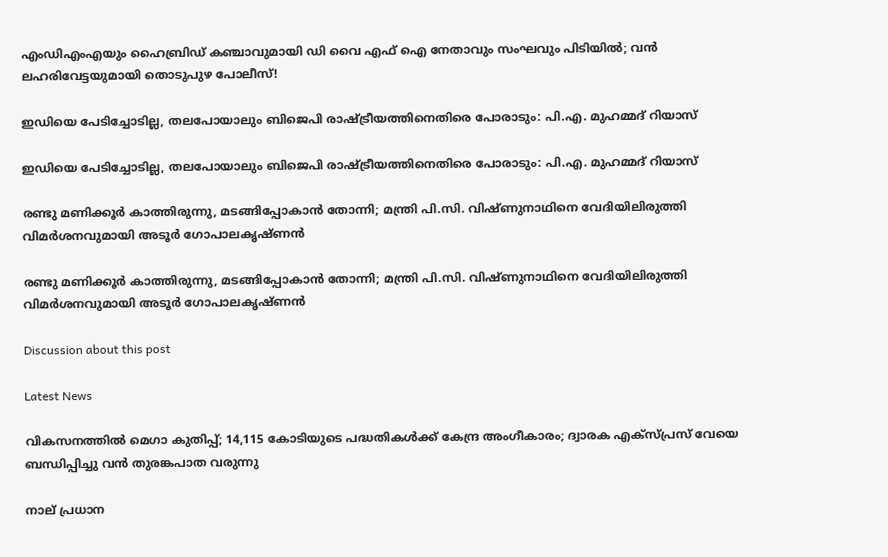എംഡിഎംഎയും ഹൈബ്രിഡ് കഞ്ചാവുമായി ഡി വൈ എഫ് ഐ നേതാവും സംഘവും പിടിയിൽ; വൻ ലഹരിവേട്ടയുമായി തൊടുപുഴ പോലീസ്!

ഇഡിയെ പേടിച്ചോടില്ല, തലപോയാലും ബിജെപി രാഷ്ട്രീയത്തിനെതിരെ പോരാടും: പി.എ. മുഹമ്മദ് റിയാസ്

ഇഡിയെ പേടിച്ചോടില്ല, തലപോയാലും ബിജെപി രാഷ്ട്രീയത്തിനെതിരെ പോരാടും: പി.എ. മുഹമ്മദ് റിയാസ്

രണ്ടു മണിക്കൂർ കാത്തിരുന്നു, മടങ്ങിപ്പോകാൻ തോന്നി; മന്ത്രി പി.സി. വിഷ്ണുനാഥിനെ വേദിയിലിരുത്തി വിമർശനവുമായി അടൂർ ഗോപാലകൃഷ്ണൻ

രണ്ടു മണിക്കൂർ കാത്തിരുന്നു, മടങ്ങിപ്പോകാൻ തോന്നി; മന്ത്രി പി.സി. വിഷ്ണുനാഥിനെ വേദിയിലിരുത്തി വിമർശനവുമായി അടൂർ ഗോപാലകൃഷ്ണൻ

Discussion about this post

Latest News

വികസനത്തിൽ മെഗാ കുതിപ്പ്; 14,115 കോടിയുടെ പദ്ധതികൾക്ക് കേന്ദ്ര അംഗീകാരം; ദ്വാരക എക്സ്പ്രസ് വേയെ ബന്ധിപ്പിച്ചു വൻ തുരങ്കപാത വരുന്നു

നാല് പ്രധാന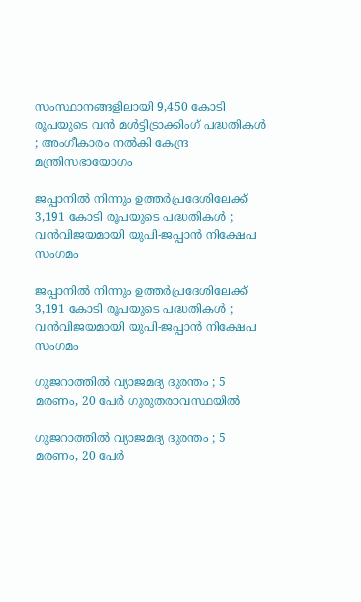സംസ്ഥാനങ്ങളിലായി 9,450 കോടി രൂപയുടെ വൻ മൾട്ടിട്രാക്കിംഗ് പദ്ധതികൾ ; അംഗീകാരം നൽകി കേന്ദ്ര മന്ത്രിസഭായോഗം

ജപ്പാനിൽ നിന്നും ഉത്തർപ്രദേശിലേക്ക് 3,191 കോടി രൂപയുടെ പദ്ധതികൾ ; വൻവിജയമായി യുപി-ജപ്പാൻ നിക്ഷേപ സംഗമം

ജപ്പാനിൽ നിന്നും ഉത്തർപ്രദേശിലേക്ക് 3,191 കോടി രൂപയുടെ പദ്ധതികൾ ; വൻവിജയമായി യുപി-ജപ്പാൻ നിക്ഷേപ സംഗമം

ഗുജറാത്തിൽ വ്യാജമദ്യ ദുരന്തം ; 5 മരണം, 20 പേർ ഗുരുതരാവസ്ഥയിൽ

ഗുജറാത്തിൽ വ്യാജമദ്യ ദുരന്തം ; 5 മരണം, 20 പേർ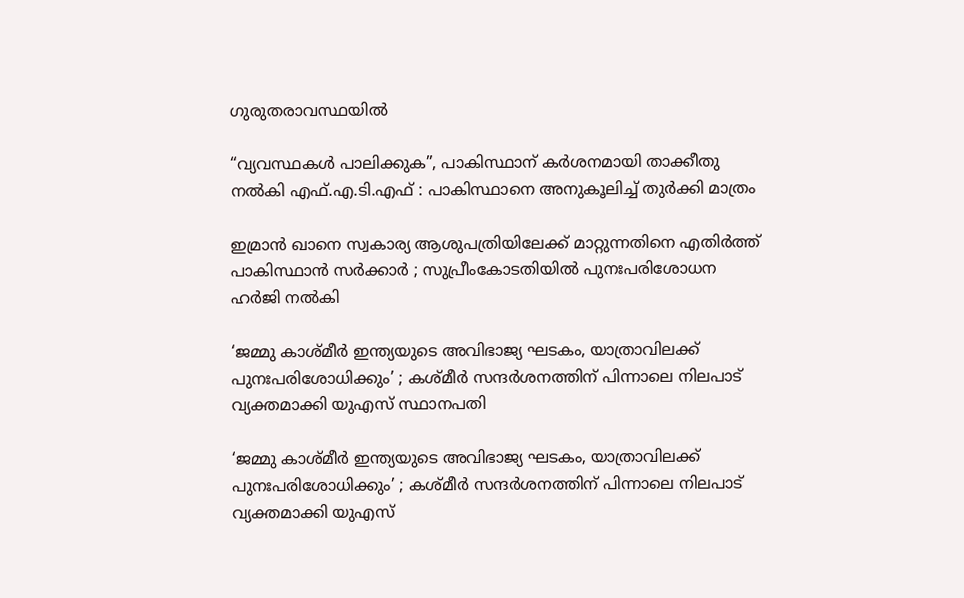ഗുരുതരാവസ്ഥയിൽ

“വ്യവസ്ഥകൾ പാലിക്കുക”, പാകിസ്ഥാന് കർശനമായി താക്കീതു നൽകി എഫ്.എ.ടി.എഫ് : പാകിസ്ഥാനെ അനുകൂലിച്ച് തുർക്കി മാത്രം

ഇമ്രാൻ ഖാനെ സ്വകാര്യ ആശുപത്രിയിലേക്ക് മാറ്റുന്നതിനെ എതിർത്ത് പാകിസ്ഥാൻ സർക്കാർ ; സുപ്രീംകോടതിയിൽ പുനഃപരിശോധന ഹർജി നൽകി

‘ജമ്മു കാശ്മീർ ഇന്ത്യയുടെ അവിഭാജ്യ ഘടകം, യാത്രാവിലക്ക് പുനഃപരിശോധിക്കും’ ; കശ്മീർ സന്ദർശനത്തിന് പിന്നാലെ നിലപാട് വ്യക്തമാക്കി യുഎസ് സ്ഥാനപതി

‘ജമ്മു കാശ്മീർ ഇന്ത്യയുടെ അവിഭാജ്യ ഘടകം, യാത്രാവിലക്ക് പുനഃപരിശോധിക്കും’ ; കശ്മീർ സന്ദർശനത്തിന് പിന്നാലെ നിലപാട് വ്യക്തമാക്കി യുഎസ്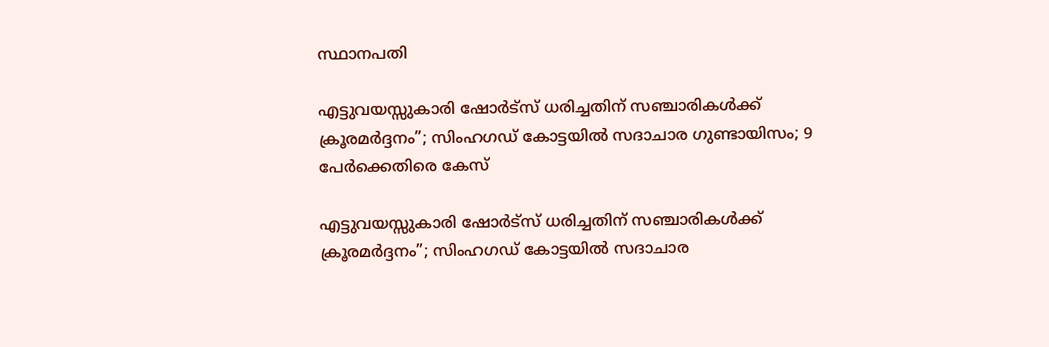സ്ഥാനപതി

എട്ടുവയസ്സുകാരി ഷോർട്സ് ധരിച്ചതിന് സഞ്ചാരികൾക്ക് ക്രൂരമർദ്ദനം”; സിംഹഗഡ് കോട്ടയിൽ സദാചാര ഗുണ്ടായിസം; 9 പേർക്കെതിരെ കേസ്

എട്ടുവയസ്സുകാരി ഷോർട്സ് ധരിച്ചതിന് സഞ്ചാരികൾക്ക് ക്രൂരമർദ്ദനം”; സിംഹഗഡ് കോട്ടയിൽ സദാചാര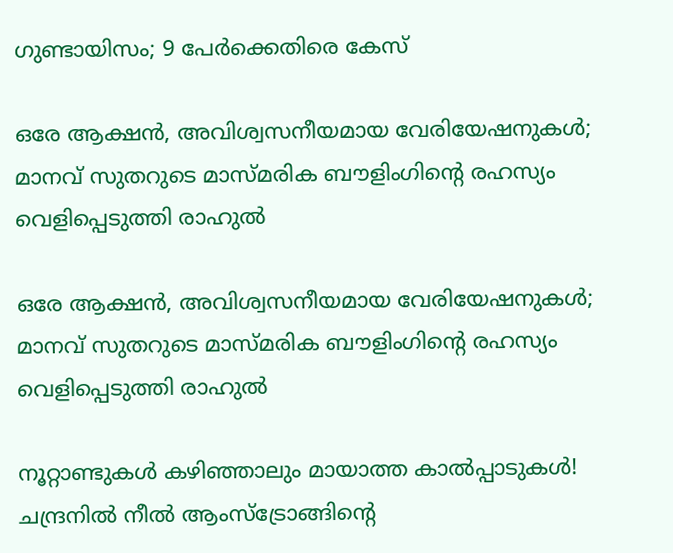ഗുണ്ടായിസം; 9 പേർക്കെതിരെ കേസ്

ഒരേ ആക്ഷൻ, അവിശ്വസനീയമായ വേരിയേഷനുകൾ; മാനവ് സുതറുടെ മാസ്മരിക ബൗളിംഗിന്റെ രഹസ്യം വെളിപ്പെടുത്തി രാഹുൽ

ഒരേ ആക്ഷൻ, അവിശ്വസനീയമായ വേരിയേഷനുകൾ; മാനവ് സുതറുടെ മാസ്മരിക ബൗളിംഗിന്റെ രഹസ്യം വെളിപ്പെടുത്തി രാഹുൽ

നൂറ്റാണ്ടുകൾ കഴിഞ്ഞാലും മായാത്ത കാൽപ്പാടുകൾ! ചന്ദ്രനിൽ നീൽ ആംസ്ട്രോങ്ങിന്റെ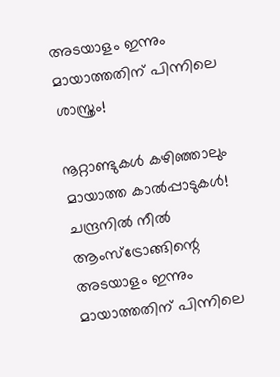അടയാളം ഇന്നും മായാത്തതിന് പിന്നിലെ ശാസ്ത്രം!

നൂറ്റാണ്ടുകൾ കഴിഞ്ഞാലും മായാത്ത കാൽപ്പാടുകൾ! ചന്ദ്രനിൽ നീൽ ആംസ്ട്രോങ്ങിന്റെ അടയാളം ഇന്നും മായാത്തതിന് പിന്നിലെ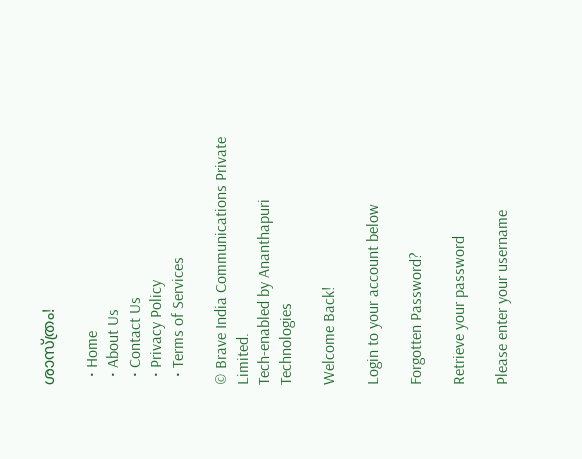ശാസ്ത്രം!

  • Home
  • About Us
  • Contact Us
  • Privacy Policy
  • Terms of Services

© Brave India Communications Private Limited.
Tech-enabled by Ananthapuri Technologies

Welcome Back!

Login to your account below

Forgotten Password?

Retrieve your password

Please enter your username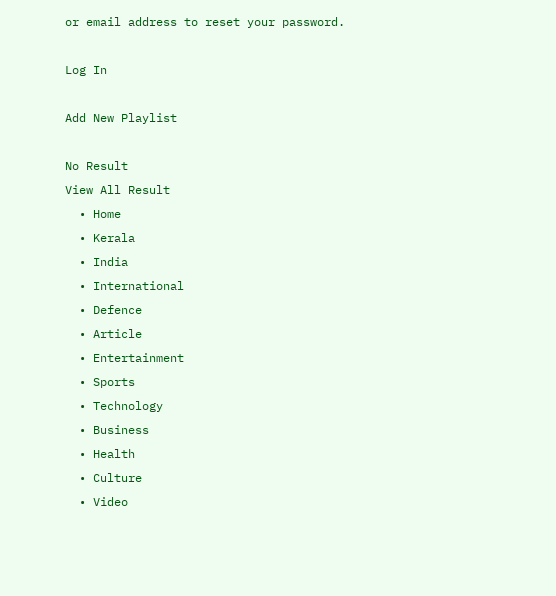or email address to reset your password.

Log In

Add New Playlist

No Result
View All Result
  • Home
  • Kerala
  • India
  • International
  • Defence
  • Article
  • Entertainment
  • Sports
  • Technology
  • Business
  • Health
  • Culture
  • Video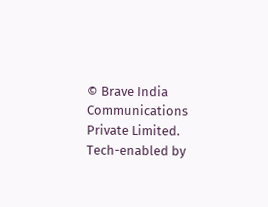© Brave India Communications Private Limited.
Tech-enabled by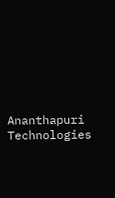Ananthapuri Technologies